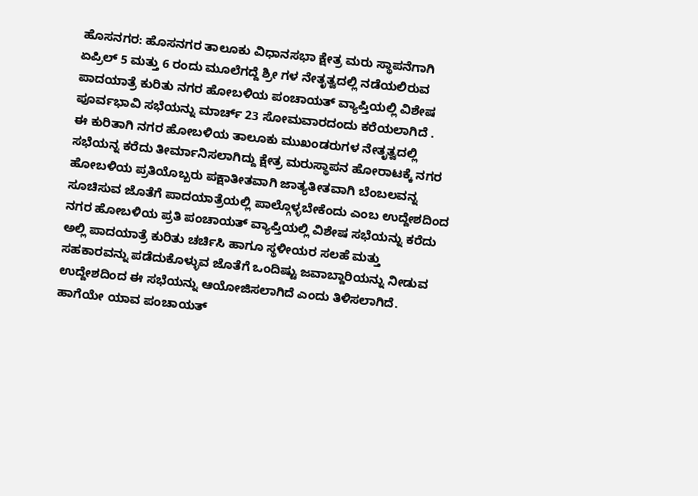ಹೊಸನಗರ: ಹೊಸನಗರ ತಾಲೂಕು ವಿಧಾನಸಭಾ ಕ್ಷೇತ್ರ ಮರು ಸ್ಥಾಪನೆಗಾಗಿ ಏಪ್ರಿಲ್ 5 ಮತ್ತು 6 ರಂದು ಮೂಲೆಗದ್ದೆ ಶ್ರೀ ಗಳ ನೇತೃತ್ವದಲ್ಲಿ ನಡೆಯಲಿರುವ ಪಾದಯಾತ್ರೆ ಕುರಿತು ನಗರ ಹೋಬಳಿಯ ಪಂಚಾಯತ್ ವ್ಯಾಪ್ತಿಯಲ್ಲಿ ವಿಶೇಷ ಪೂರ್ವಭಾವಿ ಸಭೆಯನ್ನು ಮಾರ್ಚ್ 23 ಸೋಮವಾರದಂದು ಕರೆಯಲಾಗಿದೆ .
ಈ ಕುರಿತಾಗಿ ನಗರ ಹೋಬಳಿಯ ತಾಲೂಕು ಮುಖಂಡರುಗಳ ನೇತೃತ್ವದಲ್ಲಿ ಸಭೆಯನ್ನ ಕರೆದು ತೀರ್ಮಾನಿಸಲಾಗಿದ್ದು ಕ್ಷೇತ್ರ ಮರುಸ್ಥಾಪನ ಹೋರಾಟಕ್ಕೆ ನಗರ ಹೋಬಳಿಯ ಪ್ರತಿಯೊಬ್ಬರು ಪಕ್ಷಾತೀತವಾಗಿ ಜಾತ್ಯತೀತವಾಗಿ ಬೆಂಬಲವನ್ನ ಸೂಚಿಸುವ ಜೊತೆಗೆ ಪಾದಯಾತ್ರೆಯಲ್ಲಿ ಪಾಲ್ಗೊಳ್ಳಬೇಕೆಂದು ಎಂಬ ಉದ್ದೇಶದಿಂದ ನಗರ ಹೋಬಳಿಯ ಪ್ರತಿ ಪಂಚಾಯತ್ ವ್ಯಾಪ್ತಿಯಲ್ಲಿ ವಿಶೇಷ ಸಭೆಯನ್ನು ಕರೆದು ಅಲ್ಲಿ ಪಾದಯಾತ್ರೆ ಕುರಿತು ಚರ್ಚಿಸಿ ಹಾಗೂ ಸ್ಥಳೀಯರ ಸಲಹೆ ಮತ್ತು ಸಹಕಾರವನ್ನು ಪಡೆದುಕೊಳ್ಳುವ ಜೊತೆಗೆ ಒಂದಿಷ್ಟು ಜವಾಬ್ದಾರಿಯನ್ನು ನೀಡುವ ಉದ್ದೇಶದಿಂದ ಈ ಸಭೆಯನ್ನು ಆಯೋಜಿಸಲಾಗಿದೆ ಎಂದು ತಿಳಿಸಲಾಗಿದೆ.
ಹಾಗೆಯೇ ಯಾವ ಪಂಚಾಯತ್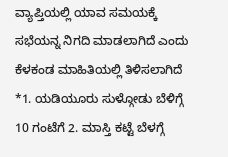ವ್ಯಾಪ್ತಿಯಲ್ಲಿ ಯಾವ ಸಮಯಕ್ಕೆ ಸಭೆಯನ್ನ ನಿಗದಿ ಮಾಡಲಾಗಿದೆ ಎಂದು ಕೆಳಕಂಡ ಮಾಹಿತಿಯಲ್ಲಿ ತಿಳಿಸಲಾಗಿದೆ *1. ಯಡಿಯೂರು ಸುಳ್ಗೋಡು ಬೆಳಿಗ್ಗೆ 10 ಗಂಟೆಗೆ 2. ಮಾಸ್ತಿ ಕಟ್ಟೆ ಬೆಳಗ್ಗೆ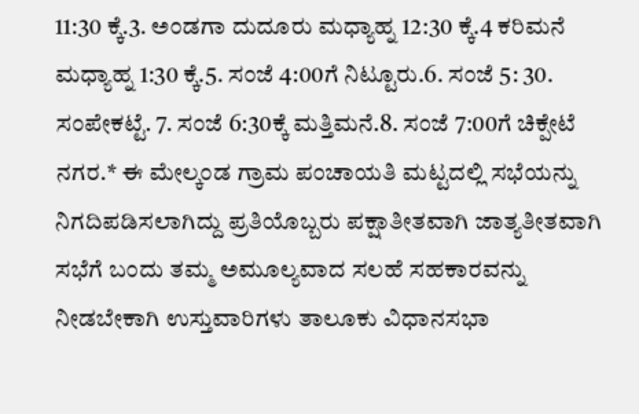11:30 ಕ್ಕೆ.3. ಅಂಡಗಾ ದುದೂರು ಮಧ್ಯಾಹ್ನ 12:30 ಕ್ಕೆ.4 ಕರಿಮನೆ ಮಧ್ಯಾಹ್ನ 1:30 ಕ್ಕೆ.5. ಸಂಜೆ 4:00ಗೆ ನಿಟ್ಟೂರು.6. ಸಂಜೆ 5: 30. ಸಂಪೇಕಟ್ಟೆ. 7. ಸಂಜೆ 6:30ಕ್ಕೆ ಮತ್ತಿಮನೆ.8. ಸಂಜೆ 7:00ಗೆ ಚಿಕ್ಪೇಟೆ ನಗರ.* ಈ ಮೇಲ್ಕಂಡ ಗ್ರಾಮ ಪಂಚಾಯತಿ ಮಟ್ಟದಲ್ಲಿ ಸಭೆಯನ್ನು ನಿಗದಿಪಡಿಸಲಾಗಿದ್ದು ಪ್ರತಿಯೊಬ್ಬರು ಪಕ್ಷಾತೀತವಾಗಿ ಜಾತ್ಯತೀತವಾಗಿ ಸಭೆಗೆ ಬಂದು ತಮ್ಮ ಅಮೂಲ್ಯವಾದ ಸಲಹೆ ಸಹಕಾರವನ್ನು ನೀಡಬೇಕಾಗಿ ಉಸ್ತುವಾರಿಗಳು ತಾಲೂಕು ವಿಧಾನಸಭಾ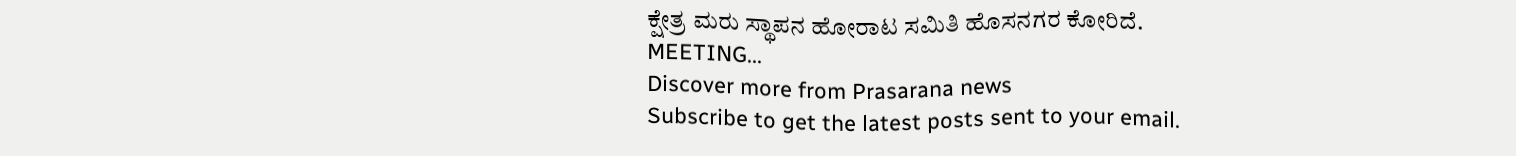ಕ್ಷೇತ್ರ ಮರು ಸ್ಥಾಪನ ಹೋರಾಟ ಸಮಿತಿ ಹೊಸನಗರ ಕೋರಿದೆ.
MEETING...
Discover more from Prasarana news
Subscribe to get the latest posts sent to your email.